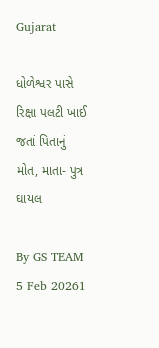Gujarat

ધોળેશ્વર પાસે રિક્ષા પલટી ખાઈ જતાં પિતાનું મોત, માતા- પુત્ર ઘાયલ

By GS TEAM
5 Feb 20261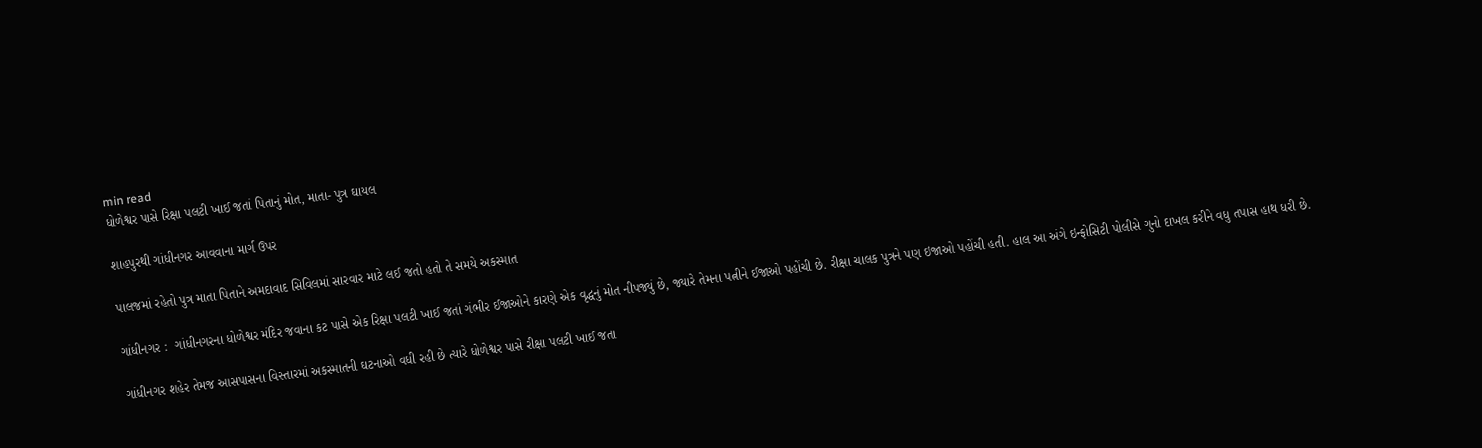min read
ધોળેશ્વર પાસે રિક્ષા પલટી ખાઈ જતાં પિતાનું મોત, માતા- પુત્ર ઘાયલ

શાહપુરથી ગાંધીનગર આવવાના માર્ગ ઉપર

પાલજમાં રહેતો પુત્ર માતા પિતાને અમદાવાદ સિવિલમાં સારવાર માટે લઈ જતો હતો તે સમયે અકસ્માત

ગાંધીનગર :  ગાંધીનગરના ધોળેશ્વર મંદિર જવાના કટ પાસે એક રિક્ષા પલટી ખાઈ જતાં ગંભીર ઈજાઓને કારણે એક વૃદ્ધનું મોત નીપજ્યું છે, જ્યારે તેમના પત્નીને ઈજાઓ પહોંચી છે. રીક્ષા ચાલક પુત્રને પણ ઇજાઓ પહોંચી હતી. હાલ આ અંગે ઇન્ફોસિટી પોલીસે ગુનો દાખલ કરીને વધુ તપાસ હાથ ધરી છે.

ગાંધીનગર શહેર તેમજ આસપાસના વિસ્તારમાં અકસ્માતની ઘટનાઓ વધી રહી છે ત્યારે ધોળેશ્વર પાસે રીક્ષા પલટી ખાઈ જતા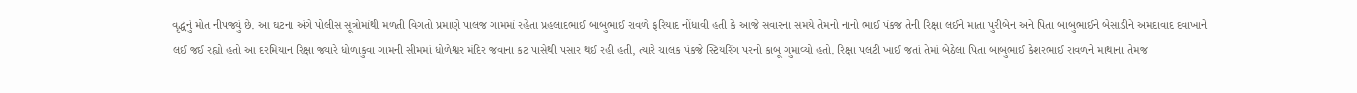વૃદ્ધનું મોત નીપજ્યું છે. આ ઘટના અંગે પોલીસ સૂત્રોમાંથી મળતી વિગતો પ્રમાણે પાલજ ગામમાં રહેતા પ્રહલાદભાઈ બાબુભાઈ રાવળે ફરિયાદ નોંધાવી હતી કે આજે સવારના સમયે તેમનો નાનો ભાઈ પંકજ તેની રિક્ષા લઈને માતા પુરીબેન અને પિતા બાબુભાઈને બેસાડીને અમદાવાદ દવાખાને લઈ જઈ રહ્યો હતો આ દરમિયાન રિક્ષા જ્યારે ધોળાકુવા ગામની સીમમાં ધોળેશ્વર મંદિર જવાના કટ પાસેથી પસાર થઈ રહી હતી, ત્યારે ચાલક પંકજે સ્ટિયરિંગ પરનો કાબૂ ગુમાવ્યો હતો. રિક્ષા પલટી ખાઈ જતાં તેમાં બેઠેલા પિતા બાબુભાઈ કેશરભાઈ રાવળને માથાના તેમજ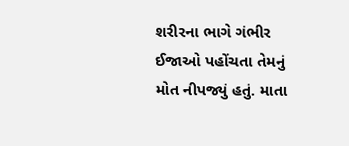શરીરના ભાગે ગંભીર ઈજાઓ પહોંચતા તેમનું મોત નીપજ્યું હતું. માતા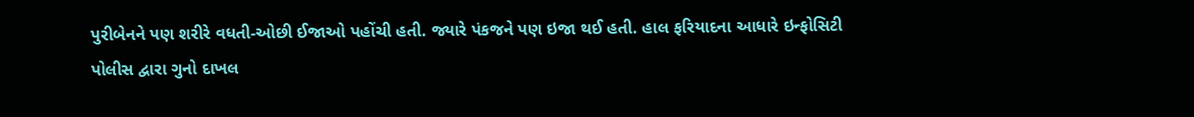પુરીબેનને પણ શરીરે વધતી-ઓછી ઈજાઓ પહોંચી હતી. જ્યારે પંકજને પણ ઇજા થઈ હતી. હાલ ફરિયાદના આધારે ઇન્ફોસિટી પોલીસ દ્વારા ગુનો દાખલ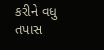કરીને વધુ તપાસ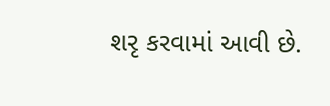શરૃ કરવામાં આવી છે.